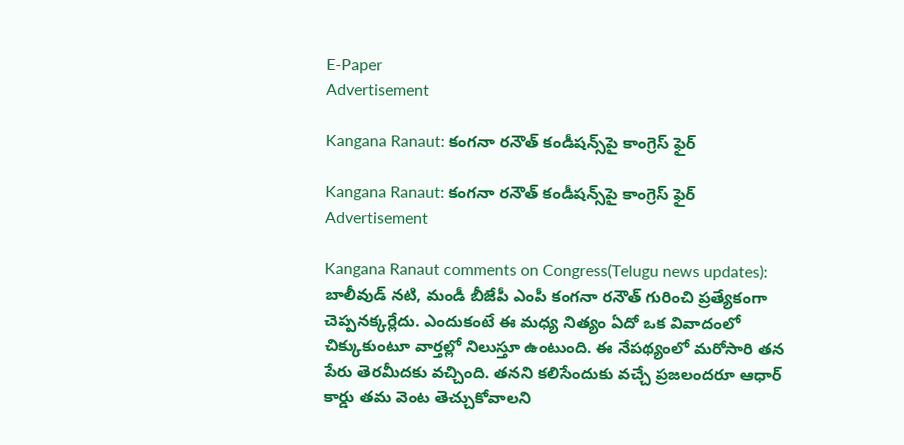E-Paper
Advertisement

Kangana Ranaut: కంగనా రనౌత్ కండీషన్స్‌పై కాంగ్రెస్ ఫైర్

Kangana Ranaut: కంగనా రనౌత్ కండీషన్స్‌పై కాంగ్రెస్ ఫైర్
Advertisement

Kangana Ranaut comments on Congress(Telugu news updates): బాలీవుడ్ నటి, మండీ బీజేపీ ఎంపీ కంగనా రనౌత్ గురించి ప్రత్యేకంగా చెప్పనక్కర్లేదు. ఎందుకంటే ఈ మధ్య నిత్యం ఏదో ఒక వివాదంలో చిక్కుకుంటూ వార్తల్లో నిలుస్తూ ఉంటుంది. ఈ నేపథ్యంలో మరోసారి తన పేరు తెరమీదకు వచ్చింది. తనని కలిసేందుకు వచ్చే ప్రజలందరూ ఆధార్ కార్డు తమ వెంట తెచ్చుకోవాలని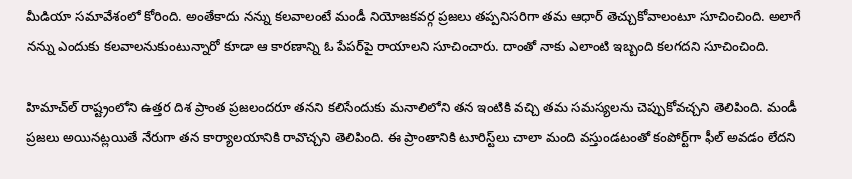మీడియా సమావేశంలో కోరింది. అంతేకాదు నన్ను కలవాలంటే మండీ నియోజకవర్గ ప్రజలు తప్పనిసరిగా తమ ఆధార్ తెచ్చుకోవాలంటూ సూచించింది. అలాగే నన్ను ఎందుకు కలవాలనుకుంటున్నారో కూడా ఆ కారణాన్ని ఓ పేపర్‌పై రాయాలని సూచించారు. దాంతో నాకు ఎలాంటి ఇబ్బంది కలగదని సూచించింది.

హిమాచ్‌ల్‌ రాష్ట్రంలోని ఉత్తర దిశ ప్రాంత ప్రజలందరూ తనని కలిసేందుకు మనాలిలోని తన ఇంటికి వచ్చి తమ సమస్యలను చెప్పుకోవచ్చని తెలిపింది. మండీ ప్రజలు అయినట్లయితే నేరుగా తన కార్యాలయానికి రావొచ్చని తెలిపింది. ఈ ప్రాంతానికి టూరిస్ట్‌లు చాలా మంది వస్తుండటంతో కంపోర్ట్‌గా ఫీల్ అవడం లేదని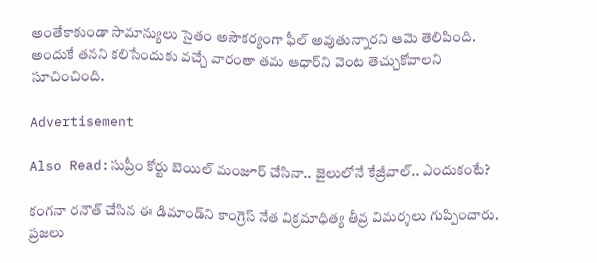అంతేకాకుండా సామాన్యులు సైతం అసౌకర్యంగా ఫీల్ అవుతున్నారని ఆమె తెలిపింది. అందుకే తనని కలిసేందుకు వచ్చే వారంతా తమ ఆధార్‌ని వెంట తెచ్చుకోవాలని సూచించింది.

Advertisement

Also Read:సుప్రీం కోర్టు బెయిల్ మంజూర్ చేసినా.. జైలులోనే కేజ్రీవాల్.. ఎందుకంటే?

కంగనా రనౌత్ చేసిన ఈ డిమాండ్‌ని కాంగ్రెస్ నేత విక్రమాధిత్య తీవ్ర విమర్శలు గుప్పించారు. ప్రజలు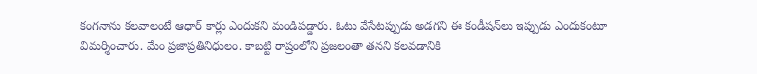కంగనాను కలవాలంటే ఆధార్ కార్లు ఎందుకని మండిపడ్డారు. ఓటు వేసేటప్పుడు అడగని ఈ కండీషన్‌లు ఇప్పుడు ఎందుకంటూ విమర్శించారు. మేం ప్రజాప్రతినిధులం. కాబట్టి రాష్రంలోని ప్రజలంతా తనని కలవడానికి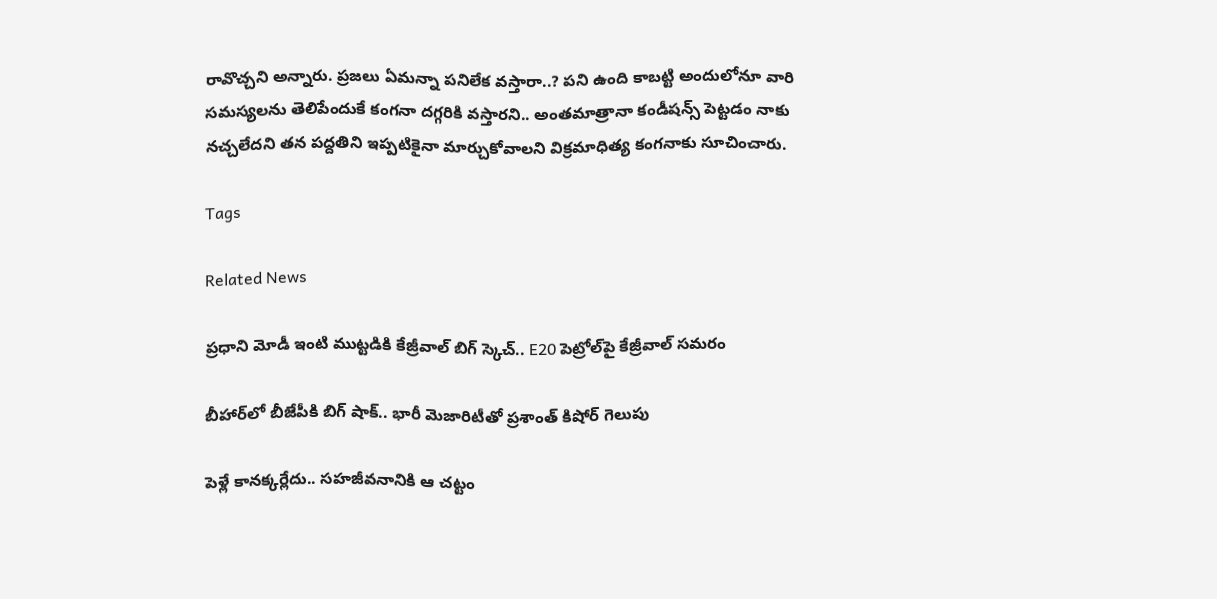రావొచ్చని అన్నారు. ప్రజలు ఏమన్నా పనిలేక వస్తారా..? పని ఉంది కాబట్టి అందులోనూ వారి సమస్యలను తెలిపేందుకే కంగనా దగ్గరికి వస్తారని.. అంతమాత్రానా కండీషన్స్‌ పెట్టడం నాకు నచ్చలేదని తన పద్దతిని ఇప్పటికైనా మార్చుకోవాలని విక్రమాధిత్య కంగనాకు సూచించారు.

Tags

Related News

ప్రధాని మోడీ ఇంటి ముట్టడికి కేజ్రీవాల్ బిగ్ స్కెచ్.. E20 పెట్రోల్‌పై కేజ్రీవాల్ సమరం

బీహార్‌లో బీజేపీకి బిగ్ షాక్.. భారీ మెజారిటీతో ప్రశాంత్ కిషోర్ గెలుపు

పెళ్లే కానక్కర్లేదు.. సహజీవనానికి ఆ చట్టం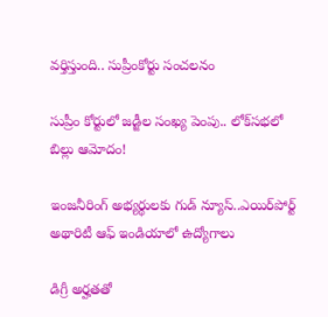వర్తిస్తుంది.. సుప్రీంకోర్టు సంచలనం

సుప్రీం కోర్టులో జడ్జీల సంఖ్య పెంపు.. లోక్‌సభలో బిల్లు ఆమోదం!

ఇంజనీరింగ్ అభ్యర్థులకు గుడ్ న్యూస్..ఎయిర్‌పోర్ట్ అథారిటీ ఆఫ్ ఇండియాలో ఉద్యోగాలు

డిగ్రీ అర్హతతో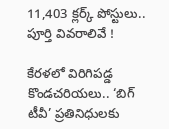11,403 క్లర్క్ పోస్టులు.. పూర్తి వివరాలివే !

కేరళలో విరిగిపడ్డ కొండచరియలు.. ‘బిగ్ టీవీ’ ప్రతినిధులకు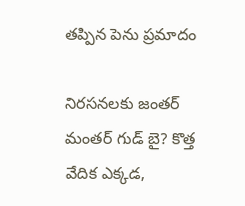తప్పిన పెను ప్రమాదం

నిరసనలకు జంతర్ మంతర్ గుడ్ బై? కొత్త వేదిక ఎక్కడ,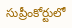సుప్రీంకోర్టులో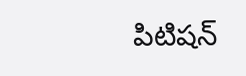పిటిషన్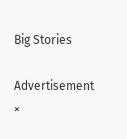Big Stories

Advertisement
×